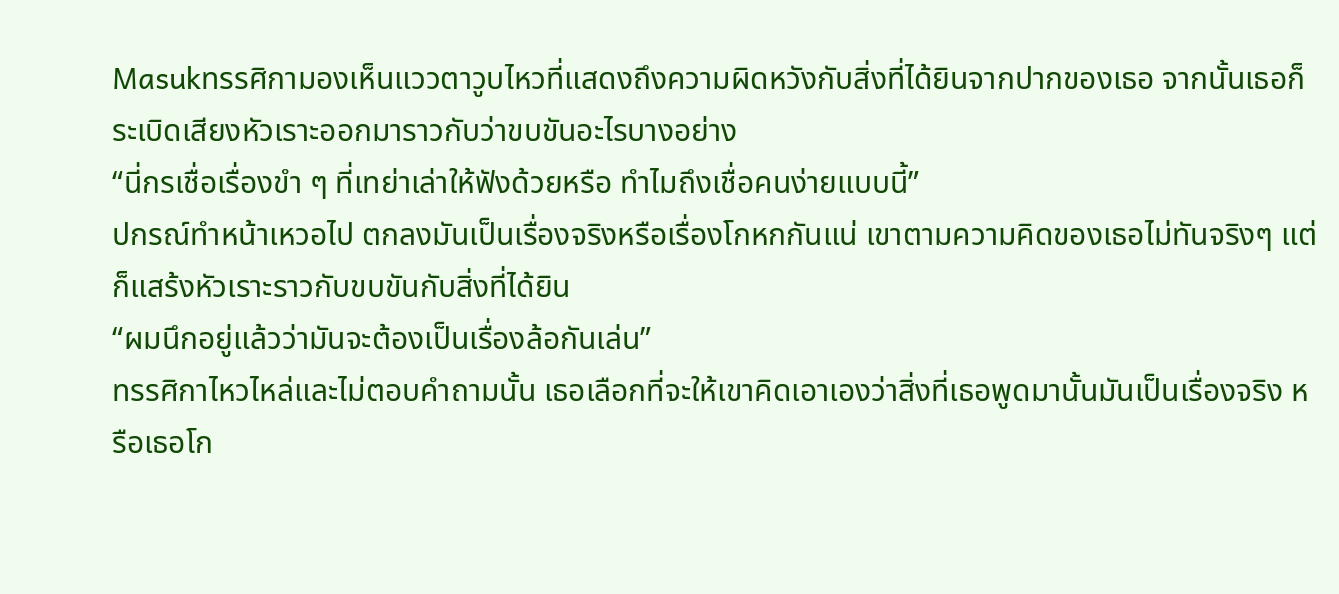Masukทรรศิกามองเห็นแววตาวูบไหวที่แสดงถึงความผิดหวังกับสิ่งที่ได้ยินจากปากของเธอ จากนั้นเธอก็ระเบิดเสียงหัวเราะออกมาราวกับว่าขบขันอะไรบางอย่าง
“นี่กรเชื่อเรื่องขำ ๆ ที่เทย่าเล่าให้ฟังด้วยหรือ ทำไมถึงเชื่อคนง่ายแบบนี้”
ปกรณ์ทำหน้าเหวอไป ตกลงมันเป็นเรื่องจริงหรือเรื่องโกหกกันแน่ เขาตามความคิดของเธอไม่ทันจริงๆ แต่ก็แสร้งหัวเราะราวกับขบขันกับสิ่งที่ได้ยิน
“ผมนึกอยู่แล้วว่ามันจะต้องเป็นเรื่องล้อกันเล่น”
ทรรศิกาไหวไหล่และไม่ตอบคำถามนั้น เธอเลือกที่จะให้เขาคิดเอาเองว่าสิ่งที่เธอพูดมานั้นมันเป็นเรื่องจริง หรือเธอโก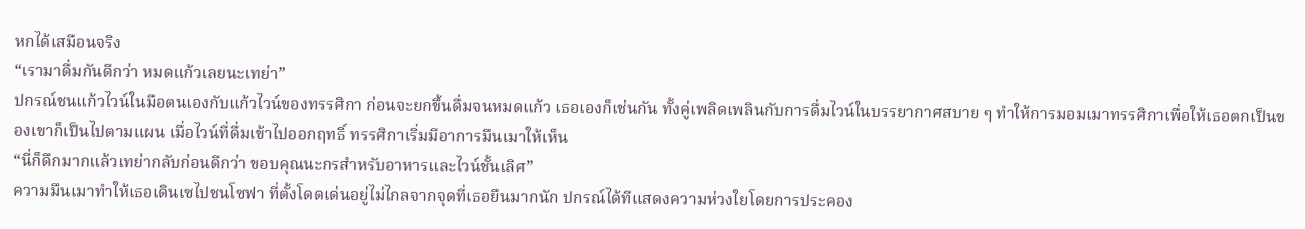หกได้เสมือนจริง
“เรามาดื่มกันดีกว่า หมดแก้วเลยนะเทย่า”
ปกรณ์ชนแก้วไวน์ในมือตนเองกับแก้วไวน์ของทรรศิกา ก่อนจะยกขึ้นดื่มจนหมดแก้ว เธอเองก็เช่นกัน ทั้งคู่เพลิดเพลินกับการดื่มไวน์ในบรรยากาศสบาย ๆ ทำให้การมอมเมาทรรศิกาเพื่อให้เธอตกเป็นของเขาก็เป็นไปตามแผน เมื่อไวน์ที่ดื่มเข้าไปออกฤทธิ์ ทรรศิกาเริ่มมีอาการมึนเมาให้เห็น
“นี่ก็ดึกมากแล้วเทย่ากลับก่อนดีกว่า ขอบคุณนะกรสำหรับอาหารและไวน์ชั้นเลิศ”
ความมึนเมาทำให้เธอเดินเซไปชนโซฟา ที่ตั้งโดดเด่นอยู่ไม่ไกลจากจุดที่เธอยืนมากนัก ปกรณ์ได้ทีแสดงความห่วงใยโดยการประคอง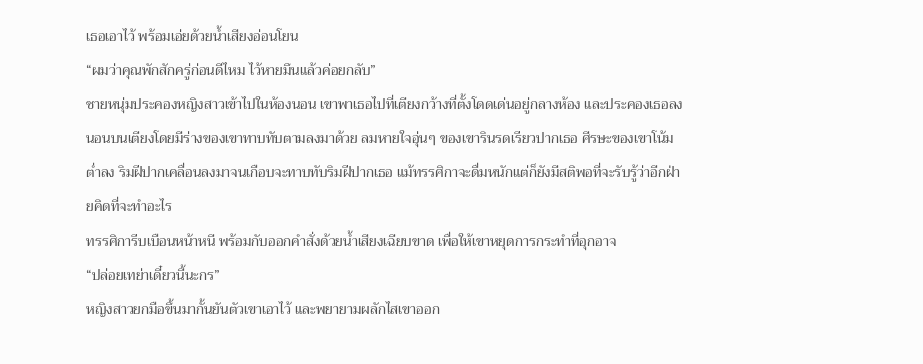เธอเอาไว้ พร้อมเอ่ยด้วยน้ำเสียงอ่อนโยน
“ผมว่าคุณพักสักครู่ก่อนดีไหม ไว้หายมึนแล้วค่อยกลับ”
ชายหนุ่มประคองหญิงสาวเข้าไปในห้องนอน เขาพาเธอไปที่เตียงกว้างที่ตั้งโดดเด่นอยู่กลางห้อง และประคองเธอลงนอนบนเตียงโดยมีร่างของเขาทาบทับตามลงมาด้วย ลมหายใจอุ่นๆ ของเขารินรดเรียวปากเธอ ศีรษะของเขาโน้มต่ำลง ริมฝีปากเคลื่อนลงมาจนเกือบจะทาบทับริมฝีปากเธอ แม้ทรรศิกาจะดื่มหนักแต่ก็ยังมีสติพอที่จะรับรู้ว่าอีกฝ่ายคิดที่จะทำอะไร
ทรรศิการีบเบือนหน้าหนี พร้อมกับออกคำสั่งด้วยน้ำเสียงเฉียบขาด เพื่อให้เขาหยุดการกระทำที่อุกอาจ
“ปล่อยเทย่าเดี๋ยวนี้นะกร”
หญิงสาวยกมือขึ้นมากั้นยันตัวเขาเอาไว้ และพยายามผลักไสเขาออก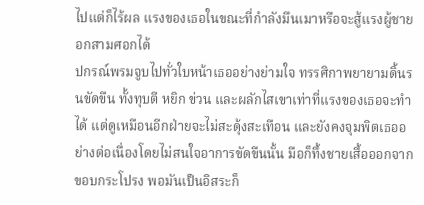ไปแต่ก็ไร้ผล แรงของเธอในขณะที่กำลังมึนเมาหรือจะสู้แรงผู้ชายอกสามศอกได้
ปกรณ์พรมจูบไปทั่วใบหน้าเธออย่างย่ามใจ ทรรศิกาพยายามดิ้นรนขัดขืน ทั้งทุบตี หยิก ข่วน และผลักไสเขาเท่าที่แรงของเธอจะทำได้ แต่ดูเหมือนอีกฝ่ายจะไม่สะดุ้งสะเทือน และยังคงจุมพิตเธออย่างต่อเนื่องโดยไม่สนใจอาการขัดขืนนั้น มือก็ทึ้งชายเสื้อออกจากขอบกระโปรง พอมันเป็นอิสระก็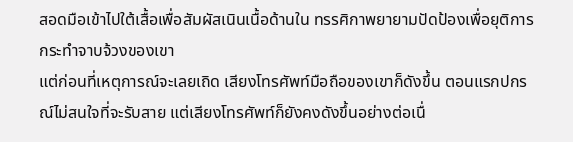สอดมือเข้าไปใต้เสื้อเพื่อสัมผัสเนินเนื้อด้านใน ทรรศิกาพยายามปัดป้องเพื่อยุติการกระทำจาบจ้วงของเขา
แต่ก่อนที่เหตุการณ์จะเลยเถิด เสียงโทรศัพท์มือถือของเขาก็ดังขึ้น ตอนแรกปกรณ์ไม่สนใจที่จะรับสาย แต่เสียงโทรศัพท์ก็ยังคงดังขึ้นอย่างต่อเนื่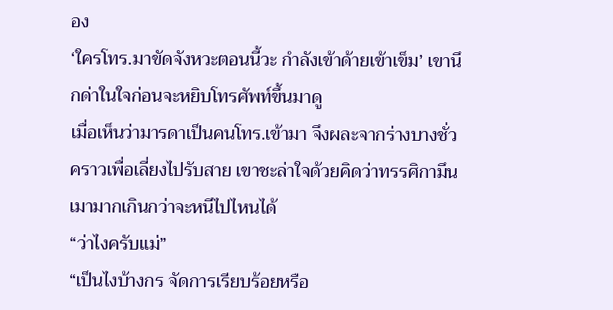อง
‘ใครโทร.มาขัดจังหวะตอนนี้วะ กำลังเข้าด้ายเข้าเข็ม’ เขานึกด่าในใจก่อนจะหยิบโทรศัพท์ขึ้นมาดู
เมื่อเห็นว่ามารดาเป็นคนโทร.เข้ามา จึงผละจากร่างบางชั่วคราวเพื่อเลี่ยงไปรับสาย เขาชะล่าใจด้วยคิดว่าทรรศิกามึนเมามากเกินกว่าจะหนีไปไหนได้
“ว่าไงครับแม่”
“เป็นไงบ้างกร จัดการเรียบร้อยหรือ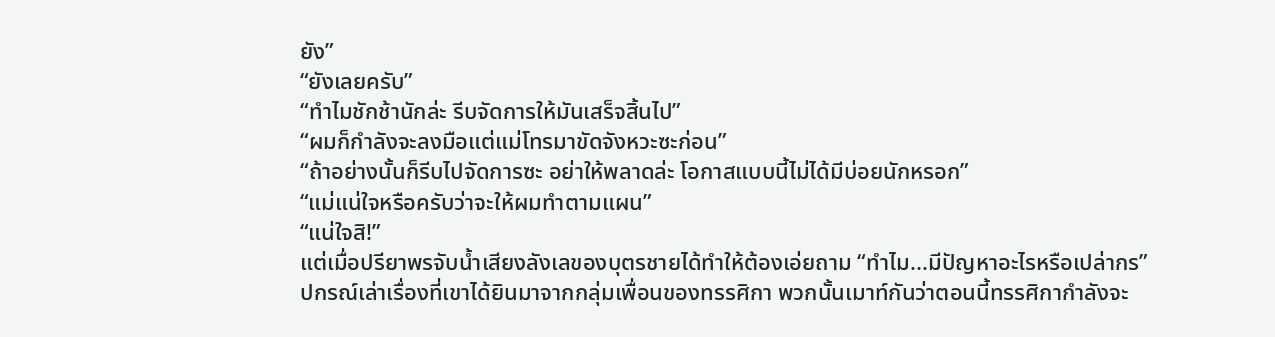ยัง”
“ยังเลยครับ”
“ทำไมชักช้านักล่ะ รีบจัดการให้มันเสร็จสิ้นไป”
“ผมก็กำลังจะลงมือแต่แม่โทรมาขัดจังหวะซะก่อน”
“ถ้าอย่างนั้นก็รีบไปจัดการซะ อย่าให้พลาดล่ะ โอกาสแบบนี้ไม่ได้มีบ่อยนักหรอก”
“แม่แน่ใจหรือครับว่าจะให้ผมทำตามแผน”
“แน่ใจสิ!”
แต่เมื่อปรียาพรจับน้ำเสียงลังเลของบุตรชายได้ทำให้ต้องเอ่ยถาม “ทำไม...มีปัญหาอะไรหรือเปล่ากร”
ปกรณ์เล่าเรื่องที่เขาได้ยินมาจากกลุ่มเพื่อนของทรรศิกา พวกนั้นเมาท์กันว่าตอนนี้ทรรศิกากำลังจะ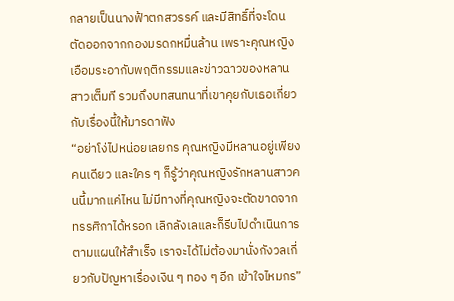กลายเป็นนางฟ้าตกสวรรค์ และมีสิทธิ์ที่จะโดนตัดออกจากกองมรดกหมื่นล้าน เพราะคุณหญิงเอือมระอากับพฤติกรรมและข่าวฉาวของหลานสาวเต็มที รวมถึงบทสนทนาที่เขาคุยกับเธอเกี่ยวกับเรื่องนี้ให้มารดาฟัง
“อย่าโง่ไปหน่อยเลยกร คุณหญิงมีหลานอยู่เพียงคนเดียว และใคร ๆ ก็รู้ว่าคุณหญิงรักหลานสาวคนนี้มากแค่ไหน ไม่มีทางที่คุณหญิงจะตัดขาดจากทรรศิกาได้หรอก เลิกลังเลและก็รีบไปดำเนินการตามแผนให้สำเร็จ เราจะได้ไม่ต้องมานั่งกังวลเกี่ยวกับปัญหาเรื่องเงิน ๆ ทอง ๆ อีก เข้าใจไหมกร”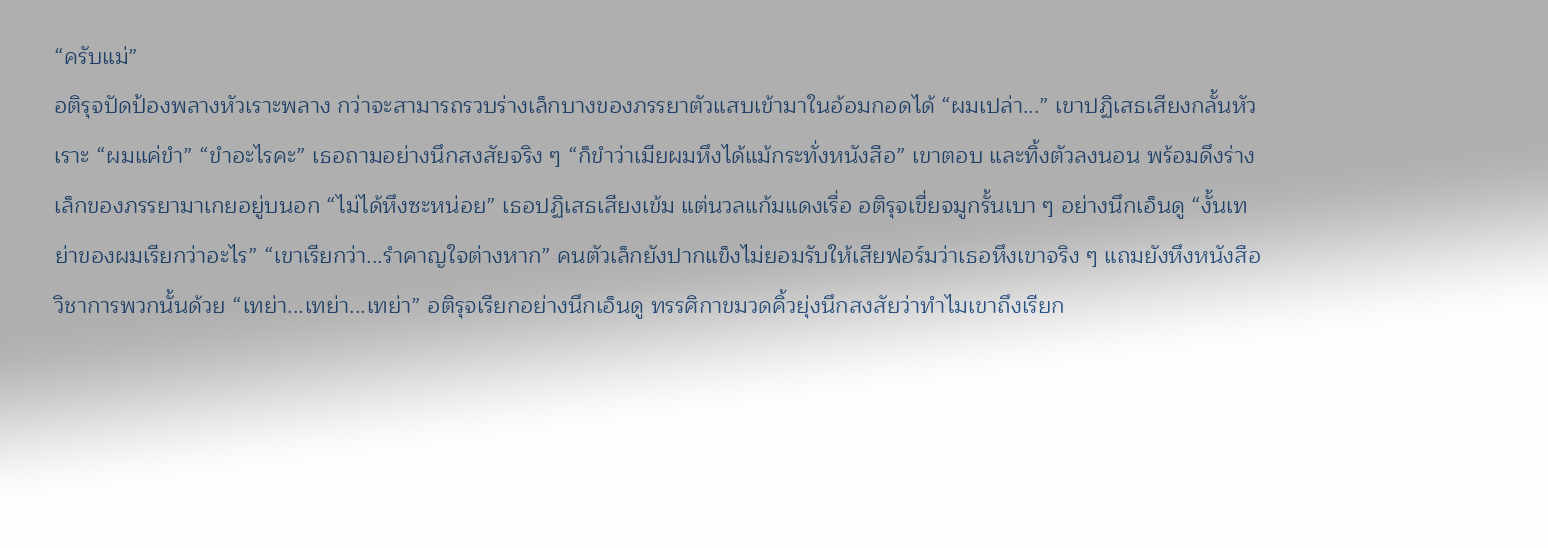“ครับแม่”
อติรุจปัดป้องพลางหัวเราะพลาง กว่าจะสามารถรวบร่างเล็กบางของภรรยาตัวแสบเข้ามาในอ้อมกอดได้ “ผมเปล่า...” เขาปฏิเสธเสียงกลั้นหัวเราะ “ผมแค่ขำ” “ขำอะไรคะ” เธอถามอย่างนึกสงสัยจริง ๆ “ก็ขำว่าเมียผมหึงได้แม้กระทั่งหนังสือ” เขาตอบ และทิ้งตัวลงนอน พร้อมดึงร่างเล็กของภรรยามาเกยอยู่บนอก “ไม่ได้หึงซะหน่อย” เธอปฏิเสธเสียงเข้ม แต่นวลแก้มแดงเรื่อ อติรุจเขี่ยจมูกรั้นเบา ๆ อย่างนึกเอ็นดู “งั้นเทย่าของผมเรียกว่าอะไร” “เขาเรียกว่า...รำคาญใจต่างหาก” คนตัวเล็กยังปากแข็งไม่ยอมรับให้เสียฟอร์มว่าเธอหึงเขาจริง ๆ แถมยังหึงหนังสือวิชาการพวกนั้นด้วย “เทย่า...เทย่า...เทย่า” อติรุจเรียกอย่างนึกเอ็นดู ทรรศิกาขมวดคิ้วยุ่งนึกสงสัยว่าทำไมเขาถึงเรียก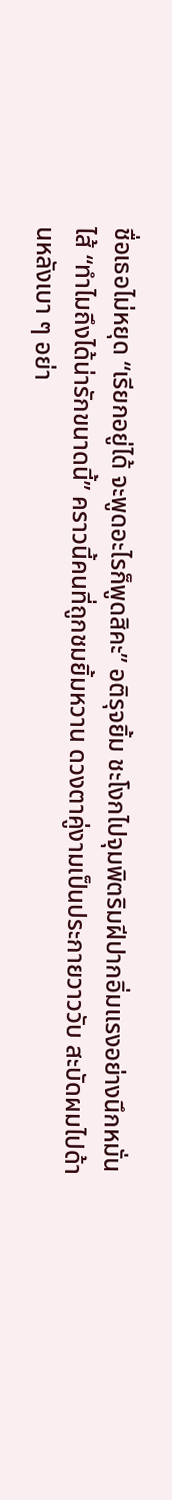ชื่อเธอไม่หยุด “เรียกอยู่ได้ จะพูดอะไรก็พูดสิคะ” อติรุจยิ้ม ชะโงกไปจุมพิตริมฝีปากอิ่มแรงอย่างนึกหมั่นไส้ “ทำไมถึงได้น่ารักขนาดนี้” คราวนี้คนที่ถูกชมยิ้มหวาน ดวงตาคู่งามเป็นประกายวาววับ สะบัดผมไปด้านหลังเบา ๆ อย่า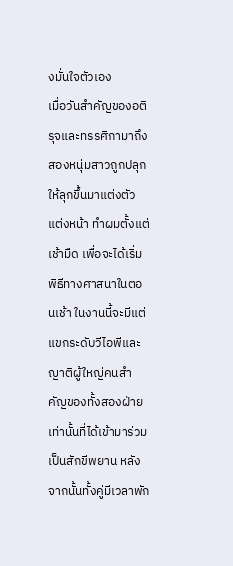งมั่นใจตัวเอง
เมื่อวันสำคัญของอติรุจและทรรศิกามาถึง สองหนุ่มสาวถูกปลุกให้ลุกขึ้นมาแต่งตัว แต่งหน้า ทำผมตั้งแต่เช้ามืด เพื่อจะได้เริ่มพิธีทางศาสนาในตอนเช้า ในงานนี้จะมีแต่แขกระดับวีไอพีและญาติผู้ใหญ่คนสำคัญของทั้งสองฝ่ายเท่านั้นที่ได้เข้ามาร่วมเป็นสักขีพยาน หลังจากนั้นทั้งคู่มีเวลาพัก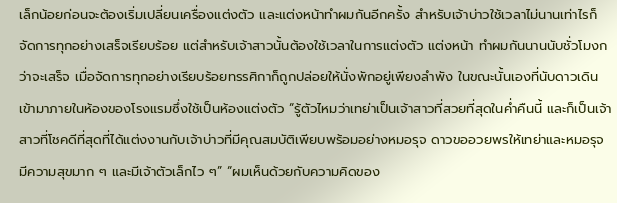เล็กน้อยก่อนจะต้องเริ่มเปลี่ยนเครื่องแต่งตัว และแต่งหน้าทำผมกันอีกครั้ง สำหรับเจ้าบ่าวใช้เวลาไม่นานเท่าไรก็จัดการทุกอย่างเสร็จเรียบร้อย แต่สำหรับเจ้าสาวนั้นต้องใช้เวลาในการแต่งตัว แต่งหน้า ทำผมกันนานนับชั่วโมงกว่าจะเสร็จ เมื่อจัดการทุกอย่างเรียบร้อยทรรศิกาก็ถูกปล่อยให้นั่งพักอยู่เพียงลำพัง ในขณะนั้นเองที่นับดาวเดินเข้ามาภายในห้องของโรงแรมซึ่งใช้เป็นห้องแต่งตัว “รู้ตัวไหมว่าเทย่าเป็นเจ้าสาวที่สวยที่สุดในค่ำคืนนี้ และก็เป็นเจ้าสาวที่โชคดีที่สุดที่ได้แต่งงานกับเจ้าบ่าวที่มีคุณสมบัติเพียบพร้อมอย่างหมอรุจ ดาวขออวยพรให้เทย่าและหมอรุจมีความสุขมาก ๆ และมีเจ้าตัวเล็กไว ๆ” “ผมเห็นด้วยกับความคิดของ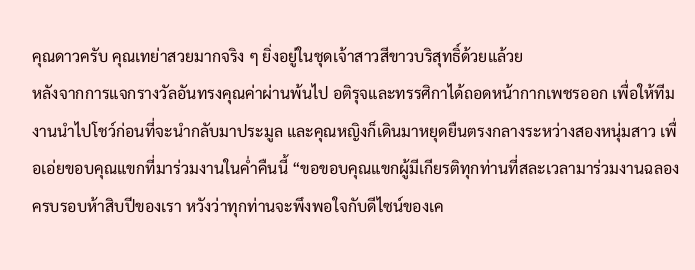คุณดาวครับ คุณเทย่าสวยมากจริง ๆ ยิ่งอยู่ในชุดเจ้าสาวสีขาวบริสุทธิ์ด้วยแล้วย
หลังจากการแจกรางวัลอันทรงคุณค่าผ่านพ้นไป อติรุจและทรรศิกาได้ถอดหน้ากากเพชรออก เพื่อให้ทีมงานนำไปโชว์ก่อนที่จะนำกลับมาประมูล และคุณหญิงก็เดินมาหยุดยืนตรงกลางระหว่างสองหนุ่มสาว เพื่อเอ่ยขอบคุณแขกที่มาร่วมงานในค่ำคืนนี้ “ขอขอบคุณแขกผู้มีเกียรติทุกท่านที่สละเวลามาร่วมงานฉลองครบรอบห้าสิบปีของเรา หวังว่าทุกท่านจะพึงพอใจกับดีไซน์ของเค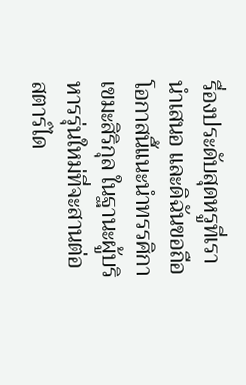รื่องประดับสุดหรูที่เรานำเสนอ และดิฉันขอถือโอกาสนี้แนะนำทรรศิกา เขมะสิริกุล ในฐานะผู้บริหารรุ่นใหม่ที่จะสานต่อสตาร์ได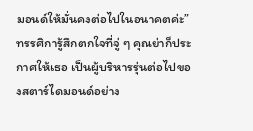มอนด์ให้มั่นคงต่อไปในอนาคตค่ะ” ทรรศิการู้สึกตกใจที่จู่ ๆ คุณย่าก็ประกาศให้เธอ เป็นผู้บริหารรุ่นต่อไปของสตาร์ไดมอนด์อย่าง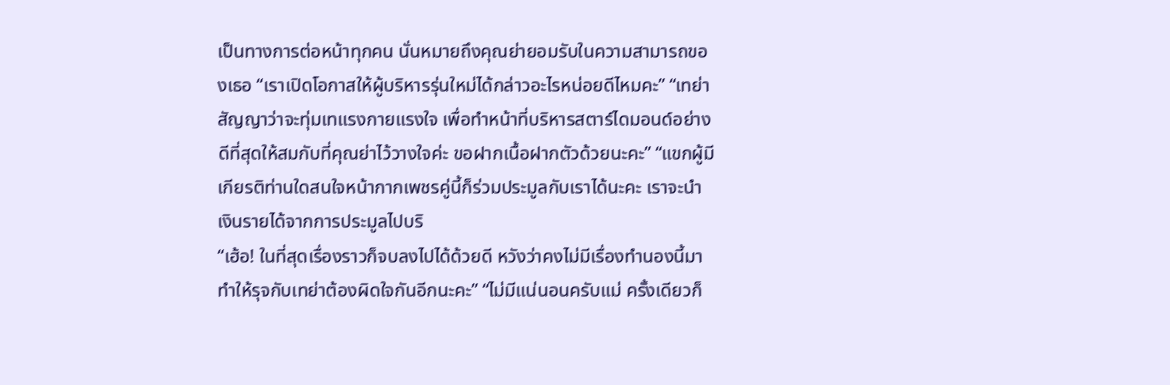เป็นทางการต่อหน้าทุกคน นั่นหมายถึงคุณย่ายอมรับในความสามารถของเธอ “เราเปิดโอกาสให้ผู้บริหารรุ่นใหม่ได้กล่าวอะไรหน่อยดีไหมคะ” “เทย่าสัญญาว่าจะทุ่มเทแรงกายแรงใจ เพื่อทำหน้าที่บริหารสตาร์ไดมอนด์อย่างดีที่สุดให้สมกับที่คุณย่าไว้วางใจค่ะ ขอฝากเนื้อฝากตัวด้วยนะคะ” “แขกผู้มีเกียรติท่านใดสนใจหน้ากากเพชรคู่นี้ก็ร่วมประมูลกับเราได้นะคะ เราจะนำเงินรายได้จากการประมูลไปบริ
“เฮ้อ! ในที่สุดเรื่องราวก็จบลงไปได้ด้วยดี หวังว่าคงไม่มีเรื่องทำนองนี้มาทำให้รุจกับเทย่าต้องผิดใจกันอีกนะคะ” “ไม่มีแน่นอนครับแม่ ครั้งเดียวก็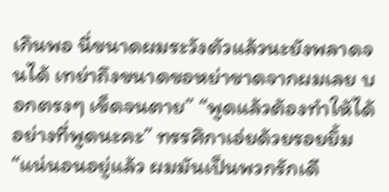เกินพอ นี่ขนาดผมระวังตัวแล้วนะยังพลาดจนได้ เทย่าถึงขนาดขอหย่าขาดจากผมเลย บอกตรงๆ เข็ดจนตาย” “พูดแล้วต้องทำให้ได้อย่างที่พูดนะคะ” ทรรศิกาเอ่ยด้วยรอยยิ้ม “แน่นอนอยู่แล้ว ผมมันเป็นพวกรักเดี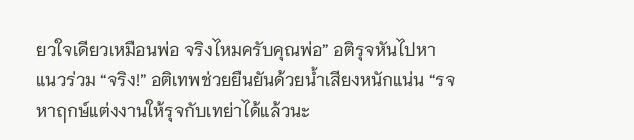ยวใจเดียวเหมือนพ่อ จริงไหมครับคุณพ่อ” อติรุจหันไปหาแนวร่วม “จริง!” อติเทพช่วยยืนยันด้วยน้ำเสียงหนักแน่น “รจหาฤกษ์แต่งงานให้รุจกับเทย่าได้แล้วนะ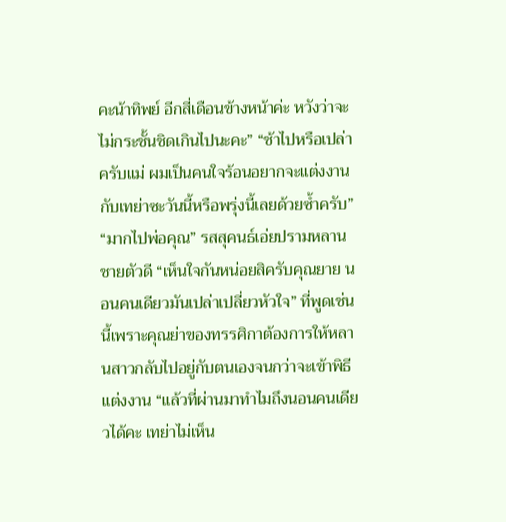คะน้าทิพย์ อีกสี่เดือนข้างหน้าค่ะ หวังว่าจะไม่กระชั้นชิดเกินไปนะคะ” “ช้าไปหรือเปล่าครับแม่ ผมเป็นคนใจร้อนอยากจะแต่งงานกับเทย่าซะวันนี้หรือพรุ่งนี้เลยด้วยซ้ำครับ” “มากไปพ่อคุณ” รสสุคนธ์เอ่ยปรามหลานชายตัวดี “เห็นใจกันหน่อยสิครับคุณยาย นอนคนเดียวมันเปล่าเปลี่ยวหัวใจ” ที่พูดเช่นนี้เพราะคุณย่าของทรรศิกาต้องการให้หลานสาวกลับไปอยู่กับตนเองจนกว่าจะเข้าพิธีแต่งงาน “แล้วที่ผ่านมาทำไมถึงนอนคนเดียวได้คะ เทย่าไม่เห็น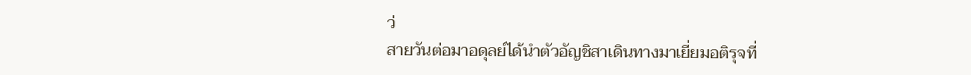ว่
สายวันต่อมาอดุลย์ได้นำตัวอัญชิสาเดินทางมาเยี่ยมอติรุจที่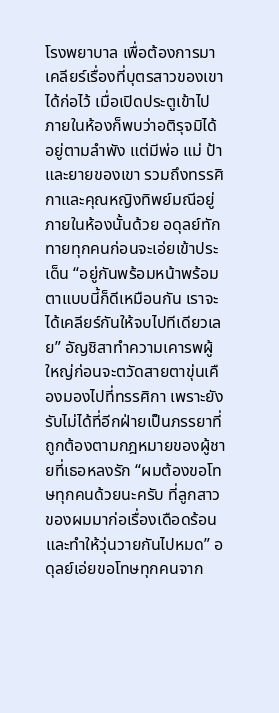โรงพยาบาล เพื่อต้องการมาเคลียร์เรื่องที่บุตรสาวของเขาได้ก่อไว้ เมื่อเปิดประตูเข้าไปภายในห้องก็พบว่าอติรุจมิได้อยู่ตามลำพัง แต่มีพ่อ แม่ ป้า และยายของเขา รวมถึงทรรศิกาและคุณหญิงทิพย์มณีอยู่ภายในห้องนั้นด้วย อดุลย์ทักทายทุกคนก่อนจะเอ่ยเข้าประเด็น “อยู่กันพร้อมหน้าพร้อมตาแบบนี้ก็ดีเหมือนกัน เราจะได้เคลียร์กันให้จบไปทีเดียวเลย” อัญชิสาทำความเคารพผู้ใหญ่ก่อนจะตวัดสายตาขุ่นเคืองมองไปที่ทรรศิกา เพราะยังรับไม่ได้ที่อีกฝ่ายเป็นภรรยาที่ถูกต้องตามกฎหมายของผู้ชายที่เธอหลงรัก “ผมต้องขอโทษทุกคนด้วยนะครับ ที่ลูกสาวของผมมาก่อเรื่องเดือดร้อน และทำให้วุ่นวายกันไปหมด” อดุลย์เอ่ยขอโทษทุกคนจาก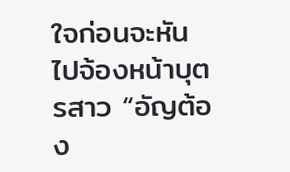ใจก่อนจะหันไปจ้องหน้าบุตรสาว “อัญต้อง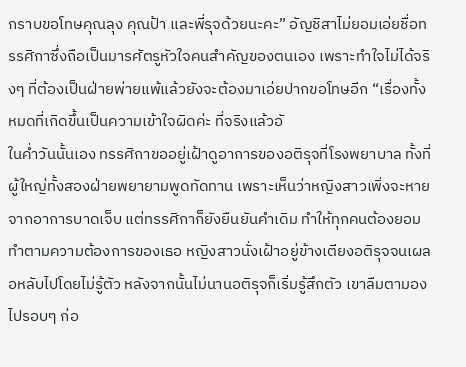กราบขอโทษคุณลุง คุณป้า และพี่รุจด้วยนะคะ” อัญชิสาไม่ยอมเอ่ยชื่อทรรศิกาซึ่งถือเป็นมารศัตรูหัวใจคนสำคัญของตนเอง เพราะทำใจไม่ได้จริงๆ ที่ต้องเป็นฝ่ายพ่ายแพ้แล้วยังจะต้องมาเอ่ยปากขอโทษอีก “เรื่องทั้งหมดที่เกิดขึ้นเป็นความเข้าใจผิดค่ะ ที่จริงแล้วอั
ในค่ำวันนั้นเอง ทรรศิกาขออยู่เฝ้าดูอาการของอติรุจที่โรงพยาบาล ทั้งที่ผู้ใหญ่ทั้งสองฝ่ายพยายามพูดทัดทาน เพราะเห็นว่าหญิงสาวเพิ่งจะหายจากอาการบาดเจ็บ แต่ทรรศิกาก็ยังยืนยันคำเดิม ทำให้ทุกคนต้องยอมทำตามความต้องการของเธอ หญิงสาวนั่งเฝ้าอยู่ข้างเตียงอติรุจจนเผลอหลับไปโดยไม่รู้ตัว หลังจากนั้นไม่นานอติรุจก็เริ่มรู้สึกตัว เขาลืมตามองไปรอบๆ ก่อ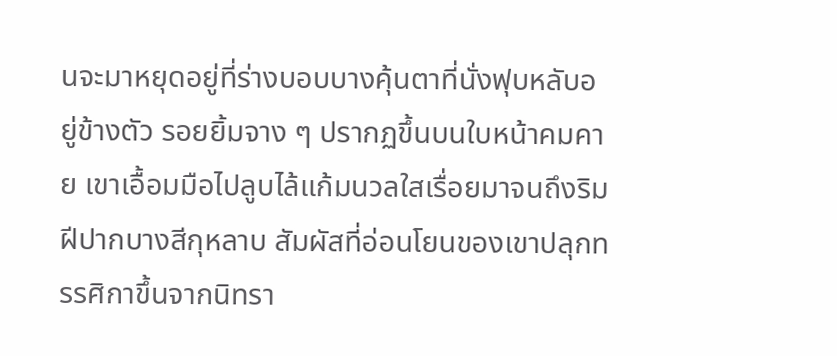นจะมาหยุดอยู่ที่ร่างบอบบางคุ้นตาที่นั่งฟุบหลับอยู่ข้างตัว รอยยิ้มจาง ๆ ปรากฏขึ้นบนใบหน้าคมคาย เขาเอื้อมมือไปลูบไล้แก้มนวลใสเรื่อยมาจนถึงริมฝีปากบางสีกุหลาบ สัมผัสที่อ่อนโยนของเขาปลุกทรรศิกาขึ้นจากนิทรา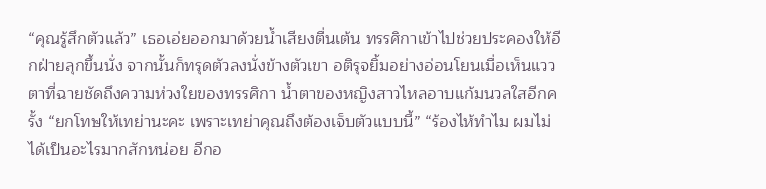“คุณรู้สึกตัวแล้ว” เธอเอ่ยออกมาด้วยน้ำเสียงตื่นเต้น ทรรศิกาเข้าไปช่วยประคองให้อีกฝ่ายลุกขึ้นนั่ง จากนั้นก็ทรุดตัวลงนั่งข้างตัวเขา อติรุจยิ้มอย่างอ่อนโยนเมื่อเห็นแววตาที่ฉายชัดถึงความห่วงใยของทรรศิกา น้ำตาของหญิงสาวไหลอาบแก้มนวลใสอีกครั้ง “ยกโทษให้เทย่านะคะ เพราะเทย่าคุณถึงต้องเจ็บตัวแบบนี้” “ร้องไห้ทำไม ผมไม่ได้เป็นอะไรมากสักหน่อย อีกอ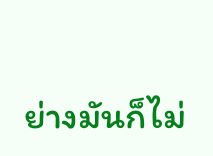ย่างมันก็ไม่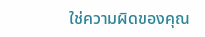ใช่ความผิดของคุณ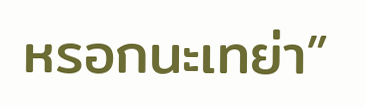หรอกนะเทย่า”